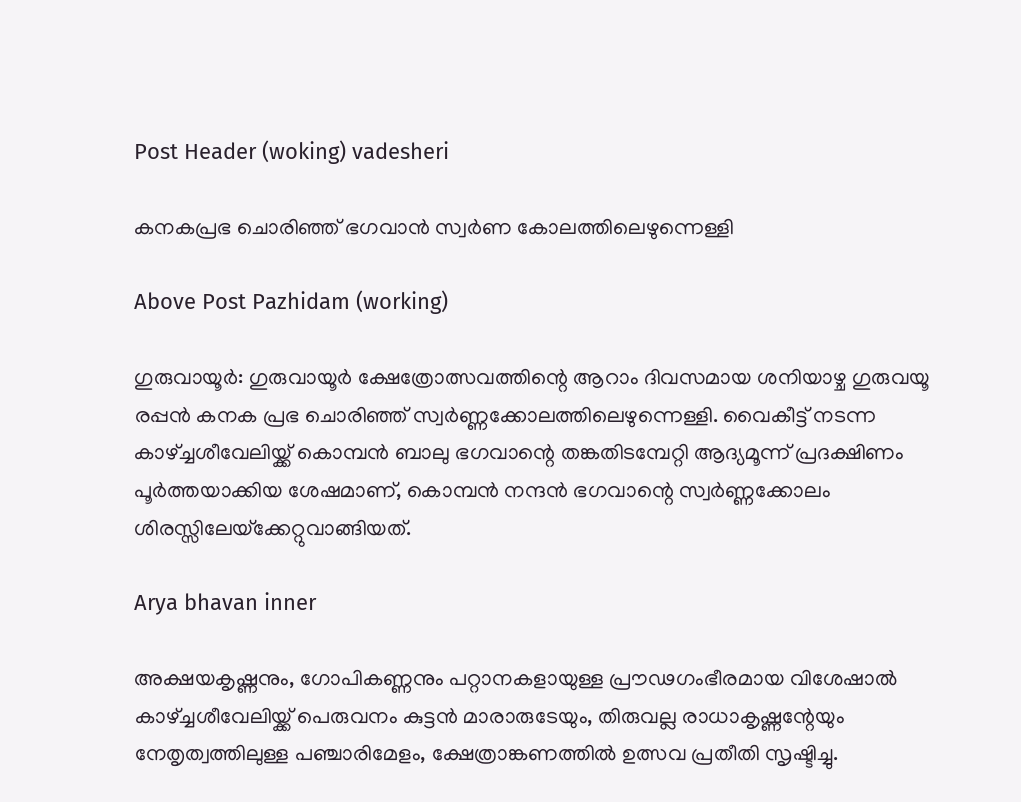Post Header (woking) vadesheri

കനകപ്രഭ ചൊരിഞ്ഞ് ഭഗവാൻ സ്വർണ കോലത്തിലെഴുന്നെള്ളി

Above Post Pazhidam (working)

ഗുരുവായൂര്‍: ഗുരുവായൂര്‍ ക്ഷേത്രോത്സവത്തിന്റെ ആറാം ദിവസമായ ശനിയാഴ്ച ഗുരുവയൂ രപ്പൻ കനക പ്രഭ ചൊരിഞ്ഞ് സ്വര്‍ണ്ണക്കോലത്തിലെഴുന്നെള്ളി. വൈകീട്ട് നടന്ന കാഴ്ച്ചശീവേലിയ്ക്ക് കൊമ്പന്‍ ബാലു ഭഗവാന്റെ തങ്കതിടമ്പേറ്റി ആദ്യമൂന്ന് പ്രദക്ഷിണം പൂര്‍ത്തയാക്കിയ ശേഷമാണ്, കൊമ്പന്‍ നന്ദൻ ഭഗവാന്റെ സ്വര്‍ണ്ണക്കോലം ശിരസ്സിലേയ്‌ക്കേറ്റുവാങ്ങിയത്.

Arya bhavan inner

അക്ഷയകൃഷ്ണനും, ഗോപികണ്ണനും പറ്റാനകളായുള്ള പ്രൗഢഗംഭീരമായ വിശേഷാല്‍ കാഴ്ച്ചശീവേലിയ്ക്ക് പെരുവനം കുട്ടന്‍ മാരാരുടേയും, തിരുവല്ല രാധാകൃഷ്ണന്റേയും നേതൃത്വത്തിലുള്ള പഞ്ചാരിമേളം, ക്ഷേത്രാങ്കണത്തില്‍ ഉത്സവ പ്രതീതി സൃഷ്ടിച്ചു.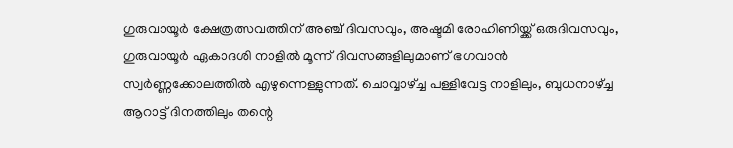ഗുരുവായൂര്‍ ക്ഷേത്രത്സവത്തിന് അഞ്ച് ദിവസവും, അഷ്ടമി രോഹിണിയ്ക്ക് ഒരുദിവസവും, ഗുരുവായൂര്‍ ഏകാദശി നാളില്‍ മൂന്ന് ദിവസങ്ങളിലുമാണ് ഭഗവാന്‍ സ്വര്‍ണ്ണക്കോലത്തില്‍ എഴുന്നെള്ളുന്നത്. ചൊവ്വാഴ്ച്ച പള്ളിവേട്ട നാളിലും, ബുധനാഴ്ച്ച ആറാട്ട് ദിനത്തിലും തന്റെ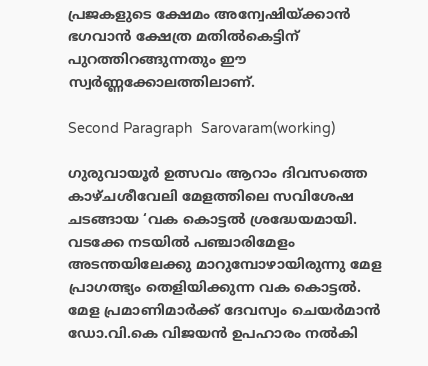പ്രജകളുടെ ക്ഷേമം അന്വേഷിയ്ക്കാന്‍ ഭഗവാന്‍ ക്ഷേത്ര മതില്‍കെട്ടിന് പുറത്തിറങ്ങുന്നതും ഈ സ്വര്‍ണ്ണക്കോലത്തിലാണ്.

Second Paragraph  Sarovaram(working)

ഗുരുവായൂർ ഉത്സവം ആറാം ദിവസത്തെ കാഴ്ചശീവേലി മേളത്തിലെ സവിശേഷ ചടങ്ങായ ‘വക കൊട്ടൽ ശ്രദ്ധേയമായി. വടക്കേ നടയിൽ പഞ്ചാരിമേളം അടന്തയിലേക്കു മാറുമ്പോഴായിരുന്നു മേള പ്രാഗത്ഭ്യം തെളിയിക്കുന്ന വക കൊട്ടൽ. മേള പ്രമാണിമാർക്ക് ദേവസ്വം ചെയർമാൻ ഡോ.വി.കെ വിജയൻ ഉപഹാരം നൽകി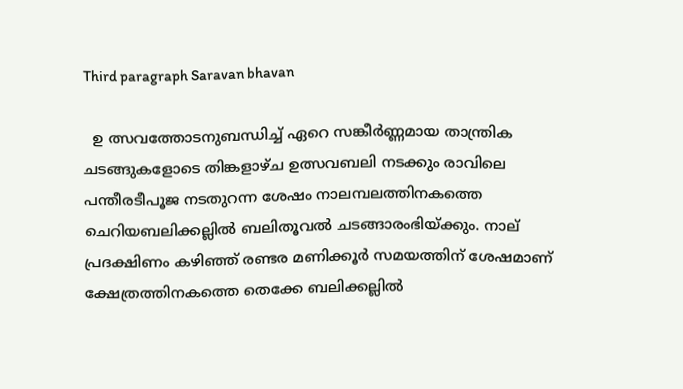Third paragraph Saravan bhavan

  ഉ ത്സവത്തോടനുബന്ധിച്ച് ഏറെ സങ്കീര്‍ണ്ണമായ താന്ത്രിക ചടങ്ങുകളോടെ തിങ്കളാഴ്ച ഉത്സവബലി നടക്കും രാവിലെ പന്തീരടീപൂജ നടതുറന്ന ശേഷം നാലമ്പലത്തിനകത്തെ ചെറിയബലിക്കല്ലില്‍ ബലിതൂവല്‍ ചടങ്ങാരംഭിയ്ക്കും. നാല് പ്രദക്ഷിണം കഴിഞ്ഞ് രണ്ടര മണിക്കൂര്‍ സമയത്തിന് ശേഷമാണ് ക്ഷേത്രത്തിനകത്തെ തെക്കേ ബലിക്കല്ലില്‍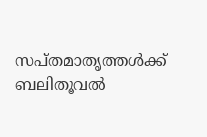സപ്തമാതൃത്തള്‍ക്ക് ബലിതൂവല്‍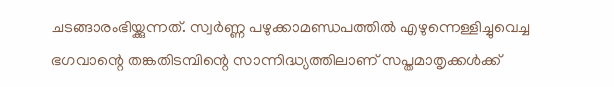ചടങ്ങാരംഭിയ്ക്കുന്നത്. സ്വര്‍ണ്ണ പഴുക്കാമണ്ഡപത്തില്‍ എഴുന്നെള്ളിച്ചുവെച്ച ഭഗവാന്റെ തങ്കതിടമ്പിന്റെ സാന്നിദ്ധ്യത്തിലാണ് സപ്തമാതൃക്കള്‍ക്ക്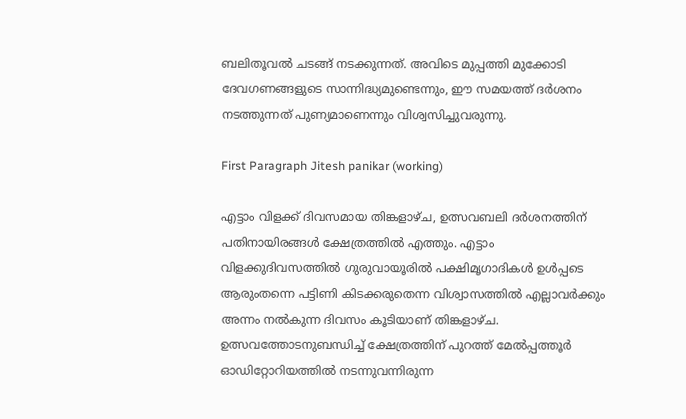ബലിതൂവല്‍ ചടങ്ങ് നടക്കുന്നത്. അവിടെ മുപ്പത്തി മുക്കോടി ദേവഗണങ്ങളുടെ സാന്നിദ്ധ്യമുണ്ടെന്നും, ഈ സമയത്ത് ദര്‍ശനം നടത്തുന്നത് പുണ്യമാണെന്നും വിശ്വസിച്ചുവരുന്നു.

First Paragraph Jitesh panikar (working)

എട്ടാം വിളക്ക് ദിവസമായ തിങ്കളാഴ്ച, ഉത്സവബലി ദര്‍ശനത്തിന് പതിനായിരങ്ങള്‍ ക്ഷേത്രത്തിൽ എത്തും. എട്ടാം വിളക്കുദിവസത്തില്‍ ഗുരുവായൂരില്‍ പക്ഷിമൃഗാദികള്‍ ഉള്‍പ്പടെ ആരുംതന്നെ പട്ടിണി കിടക്കരുതെന്ന വിശ്വാസത്തില്‍ എല്ലാവര്‍ക്കും അന്നം നല്‍കുന്ന ദിവസം കൂടിയാണ് തിങ്കളാഴ്ച.  ഉത്സവത്തോടനുബന്ധിച്ച് ക്ഷേത്രത്തിന് പുറത്ത് മേല്‍പ്പത്തൂര്‍ ഓഡിറ്റോറിയത്തില്‍ നടന്നുവന്നിരുന്ന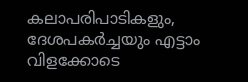കലാപരിപാടികളും, ദേശപകര്‍ച്ചയും എട്ടാം വിളക്കോടെ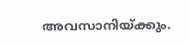അവസാനിയ്ക്കും.